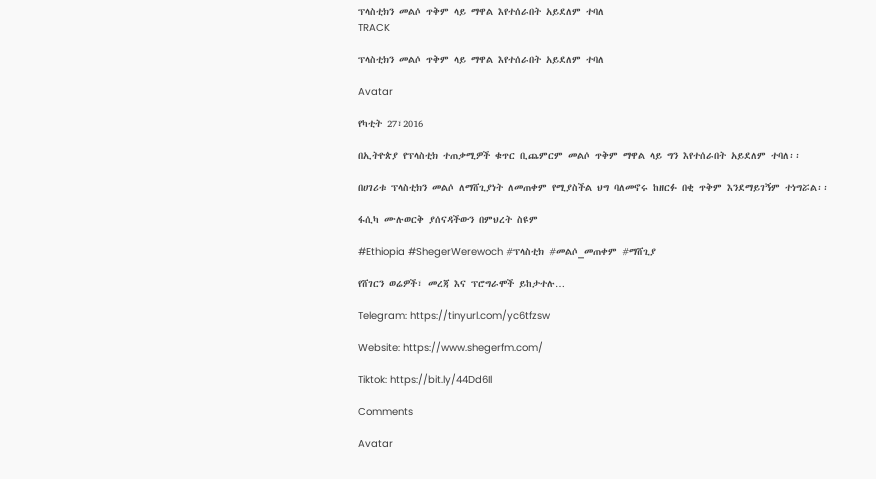ፕላስቲክን መልሶ ጥቅም ላይ ማዋል እየተሰራበት አይደለም ተባለ
TRACK

ፕላስቲክን መልሶ ጥቅም ላይ ማዋል እየተሰራበት አይደለም ተባለ

Avatar

የካቲት 27፣2016

በኢትዮጵያ የፕላስቲክ ተጠቃሚዎች ቁጥር ቢጨምርም መልሶ ጥቅም ማዋል ላይ ግን እየተሰራበት አይደለም ተባለ፡፡

በሀገሪቱ ፕላስቲክን መልሶ ለማሸጊያነት ለመጠቀም የሚያስችል ህግ ባለመኖሩ ከዘርፉ በቂ ጥቅም እንደማይገኝም ተነግሯል፡፡

ፋሲካ ሙሉወርቅ ያሰናዳችውን በምህረት ስዩም

#Ethiopia #ShegerWerewoch #ፕላስቲክ #መልሶ_መጠቀም #ማሸጊያ

የሸገርን ወሬዎች፣ መረጃ እና ፕሮግራሞች ይከታተሉ…

Telegram: https://tinyurl.com/yc6tfzsw

Website: https://www.shegerfm.com/

Tiktok: https://bit.ly/44Dd6Il

Comments

Avatar